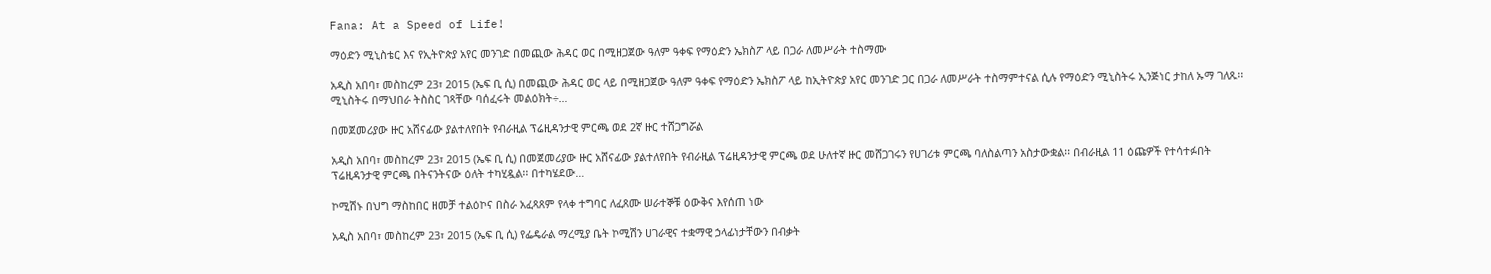Fana: At a Speed of Life!

ማዕድን ሚኒስቴር እና የኢትዮጵያ አየር መንገድ በመጪው ሕዳር ወር በሚዘጋጀው ዓለም ዓቀፍ የማዕድን ኤክስፖ ላይ በጋራ ለመሥራት ተስማሙ

አዲስ አበባ፣ መስከረም 23፣ 2015 (ኤፍ ቢ ሲ) በመጪው ሕዳር ወር ላይ በሚዘጋጀው ዓለም ዓቀፍ የማዕድን ኤክስፖ ላይ ከኢትዮጵያ አየር መንገድ ጋር በጋራ ለመሥራት ተስማምተናል ሲሉ የማዕድን ሚኒስትሩ ኢንጅነር ታከለ ኡማ ገለጹ፡፡ ሚኒስትሩ በማህበራ ትስስር ገጻቸው ባሰፈሩት መልዕክት÷…

በመጀመሪያው ዙር አሸናፊው ያልተለየበት የብራዚል ፕሬዚዳንታዊ ምርጫ ወደ 2ኛ ዙር ተሸጋግሯል

አዲስ አበባ፣ መስከረም 23፣ 2015 (ኤፍ ቢ ሲ) በመጀመሪያው ዙር አሸናፊው ያልተለየበት የብራዚል ፕሬዚዳንታዊ ምርጫ ወደ ሁለተኛ ዙር መሸጋገሩን የሀገሪቱ ምርጫ ባለስልጣን አስታውቋል፡፡ በብራዚል 11 ዕጩዎች የተሳተፉበት ፕሬዚዳንታዊ ምርጫ በትናንትናው ዕለት ተካሂዷል፡፡ በተካሄደው…

ኮሚሽኑ በህግ ማስከበር ዘመቻ ተልዕኮና በስራ አፈጻጸም የላቀ ተግባር ለፈጸሙ ሠራተኞቹ ዕውቅና እየሰጠ ነው

አዲስ አበባ፣ መስከረም 23፣ 2015 (ኤፍ ቢ ሲ) የፌዴራል ማረሚያ ቤት ኮሚሽን ሀገራዊና ተቋማዊ ኃላፊነታቸውን በብቃት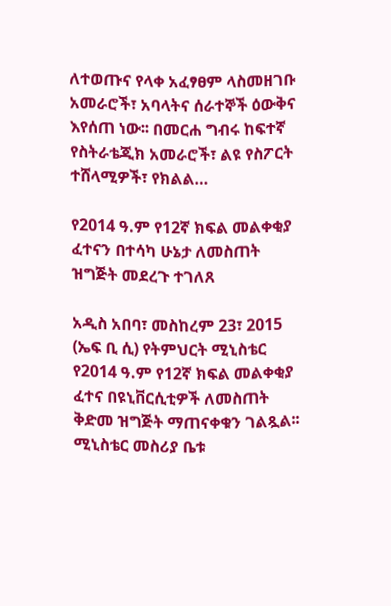ለተወጡና የላቀ አፈፃፀም ላስመዘገቡ አመራሮች፣ አባላትና ሰራተኞች ዕውቅና እየሰጠ ነው፡፡ በመርሐ ግብሩ ከፍተኛ የስትራቴጂክ አመራሮች፣ ልዩ የስፖርት ተሸላሚዎች፣ የክልል…

የ2014 ዓ.ም የ12ኛ ክፍል መልቀቂያ ፈተናን በተሳካ ሁኔታ ለመስጠት ዝግጅት መደረጉ ተገለጸ

አዲስ አበባ፣ መስከረም 23፣ 2015 (ኤፍ ቢ ሲ) የትምህርት ሚኒስቴር የ2014 ዓ.ም የ12ኛ ክፍል መልቀቂያ ፈተና በዩኒቨርሲቲዎች ለመስጠት ቅድመ ዝግጅት ማጠናቀቁን ገልጿል፡፡ ሚኒስቴር መስሪያ ቤቱ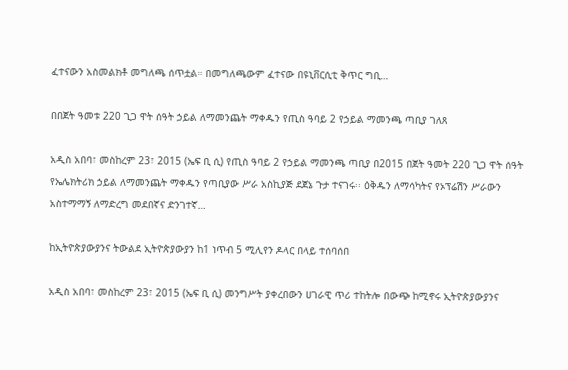ፈተናውን አስመልክቶ መግለጫ ሰጥቷል። በመግለጫውም ፈተናው በዩኒቨርሲቲ ቅጥር ግቢ…

በበጀት ዓመቱ 220 ጊጋ ዋት ሰዓት ኃይል ለማመንጨት ማቀዱን የጢስ ዓባይ 2 የኃይል ማመንጫ ጣቢያ ገለጸ

አዲስ አበባ፣ መስከረም 23፣ 2015 (ኤፍ ቢ ሲ) የጢስ ዓባይ 2 የኃይል ማመንጫ ጣቢያ በ2015 በጀት ዓመት 220 ጊጋ ዋት ሰዓት የኤሌክትሪክ ኃይል ለማመንጨት ማቀዱን የጣቢያው ሥራ አስኪያጅ ደጀኔ ጉታ ተናገሩ፡፡ ዕቅዱን ለማሳካትና የኦፕሬሽን ሥራውን አስተማማኝ ለማድረግ መደበኛና ድንገተኛ…

ከኢትዮጵያውያንና ትውልደ ኢትዮጵያውያን ከ1 ነጥብ 5 ሚሊየን ዶላር በላይ ተሰባሰበ

አዲስ አበባ፣ መስከረም 23፣ 2015 (ኤፍ ቢ ሲ) መንግሥት ያቀረበውን ሀገራዊ ጥሪ ተከትሎ በውጭ ከሚኖሩ ኢትዮጵያውያንና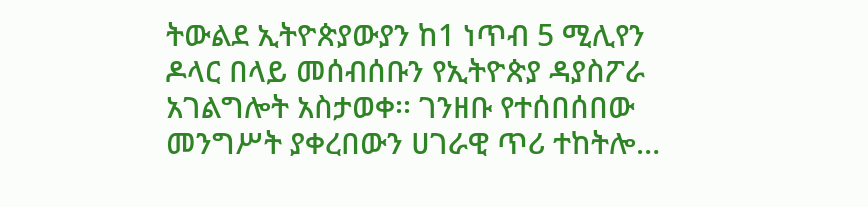ትውልደ ኢትዮጵያውያን ከ1 ነጥብ 5 ሚሊየን ዶላር በላይ መሰብሰቡን የኢትዮጵያ ዳያስፖራ አገልግሎት አስታወቀ፡፡ ገንዘቡ የተሰበሰበው መንግሥት ያቀረበውን ሀገራዊ ጥሪ ተከትሎ…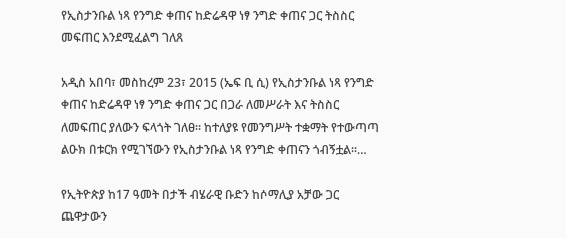የኢስታንቡል ነጻ የንግድ ቀጠና ከድሬዳዋ ነፃ ንግድ ቀጠና ጋር ትስስር መፍጠር እንደሚፈልግ ገለጸ

አዲስ አበባ፣ መስከረም 23፣ 2015 (ኤፍ ቢ ሲ) የኢስታንቡል ነጻ የንግድ ቀጠና ከድሬዳዋ ነፃ ንግድ ቀጠና ጋር በጋራ ለመሥራት እና ትስስር ለመፍጠር ያለውን ፍላጎት ገለፀ፡፡ ከተለያዩ የመንግሥት ተቋማት የተውጣጣ ልዑክ በቱርክ የሚገኘውን የኢስታንቡል ነጻ የንግድ ቀጠናን ጎብኝቷል፡፡…

የኢትዮጵያ ከ17 ዓመት በታች ብሄራዊ ቡድን ከሶማሊያ አቻው ጋር ጨዋታውን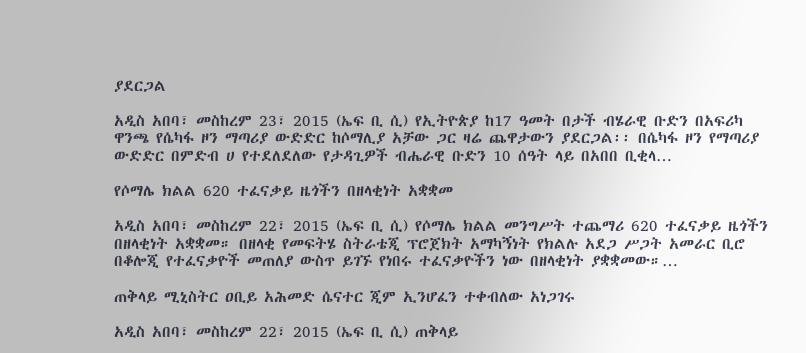ያደርጋል

አዲስ አበባ፣ መስከረም 23፣ 2015 (ኤፍ ቢ ሲ) የኢትዮጵያ ከ17 ዓመት በታች ብሄራዊ ቡድን በአፍሪካ ዋንጫ የሴካፋ ዞን ማጣሪያ ውድድር ከሶማሊያ አቻው ጋር ዛሬ ጨዋታውን ያደርጋል፡፡ በሴካፋ ዞን የማጣሪያ ውድድር በምድብ ሀ የተደለደለው የታዳጊዎች ብሔራዊ ቡድን 10 ሰዓት ላይ በአበበ ቢቂላ…

የሶማሌ ክልል 620 ተፈናቃይ ዜጎችን በዘላቂነት አቋቋመ

አዲስ አበባ፣ መስከረም 22፣ 2015 (ኤፍ ቢ ሲ) የሶማሌ ክልል መንግሥት ተጨማሪ 620 ተፈናቃይ ዜጎችን በዘላቂነት አቋቋመ። በዘላቂ የመፍትሄ ስትራቴጂ ፕሮጀክት አማካኝነት የክልሉ አደጋ ሥጋት አመራር ቢሮ በቆሎጂ የተፈናቃዮች መጠለያ ውስጥ ይገኙ የነበሩ ተፈናቃዮችን ነው በዘላቂነት ያቋቋመው።…

ጠቅላይ ሚኒስትር ዐቢይ አሕመድ ሴናተር ጂም ኢንሆፈን ተቀብለው አነጋገሩ

አዲስ አበባ፣ መስከረም 22፣ 2015 (ኤፍ ቢ ሲ) ጠቅላይ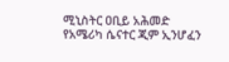ሚኒስትር ዐቢይ አሕመድ የአሜሪካ ሴናተር ጂም ኢንሆፈን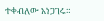ተቀብለው አነጋገሩ።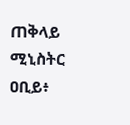ጠቅላይ ሚኒስትር ዐቢይ፥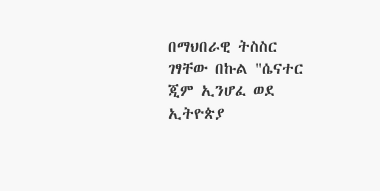በማህበራዊ ትስስር ገፃቸው በኩል "ሴናተር ጂም ኢንሆፈ ወደ ኢትዮጵያ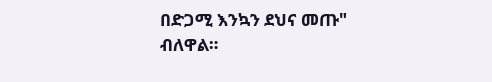በድጋሚ እንኳን ደህና መጡ" ብለዋል።